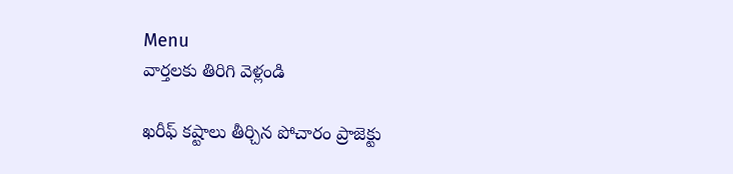Menu
వార్తలకు తిరిగి వెళ్లండి

ఖరీఫ్ కష్టాలు తీర్చిన పోచారం ప్రాజెక్టు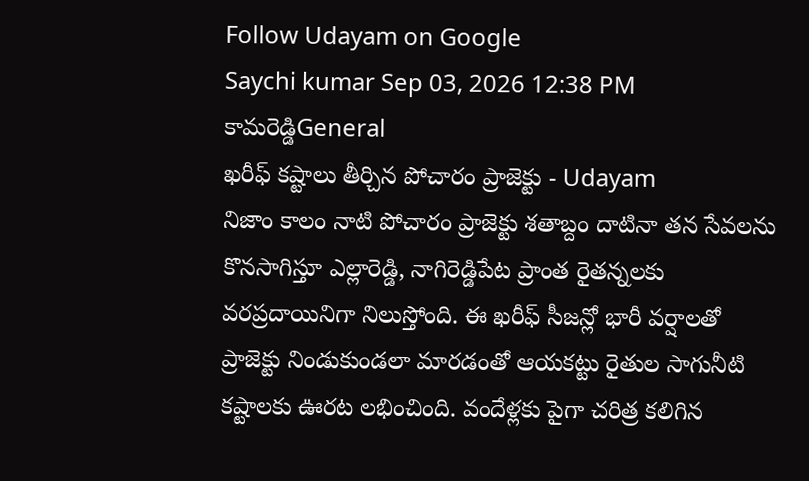Follow Udayam on Google
Saychi kumar Sep 03, 2026 12:38 PM కామరెడ్డిGeneral
ఖరీఫ్ కష్టాలు తీర్చిన పోచారం ప్రాజెక్టు - Udayam
నిజాం కాలం నాటి పోచారం ప్రాజెక్టు శతాబ్దం దాటినా తన సేవలను కొనసాగిస్తూ ఎల్లారెడ్డి, నాగిరెడ్డిపేట ప్రాంత రైతన్నలకు వరప్రదాయినిగా నిలుస్తోంది. ఈ ఖరీఫ్ సీజన్లో భారీ వర్షాలతో ప్రాజెక్టు నిండుకుండలా మారడంతో ఆయకట్టు రైతుల సాగునీటి కష్టాలకు ఊరట లభించింది. వందేళ్లకు పైగా చరిత్ర కలిగిన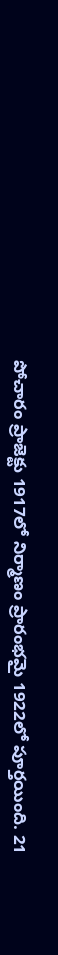పోచారం ప్రాజెక్టు 1917లో నిర్మాణం ప్రారంభమై 1922లో పూర్తయింది. 21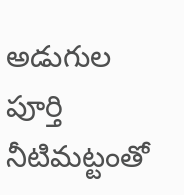అడుగుల పూర్తి నీటిమట్టంతో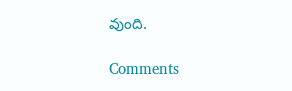వుంది.

Comments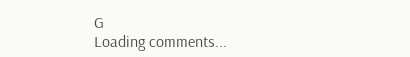G
Loading comments...